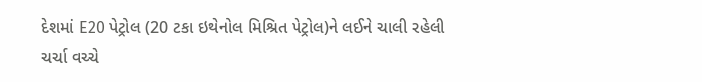દેશમાં E20 પેટ્રોલ (20 ટકા ઇથેનોલ મિશ્રિત પેટ્રોલ)ને લઈને ચાલી રહેલી ચર્ચા વચ્ચે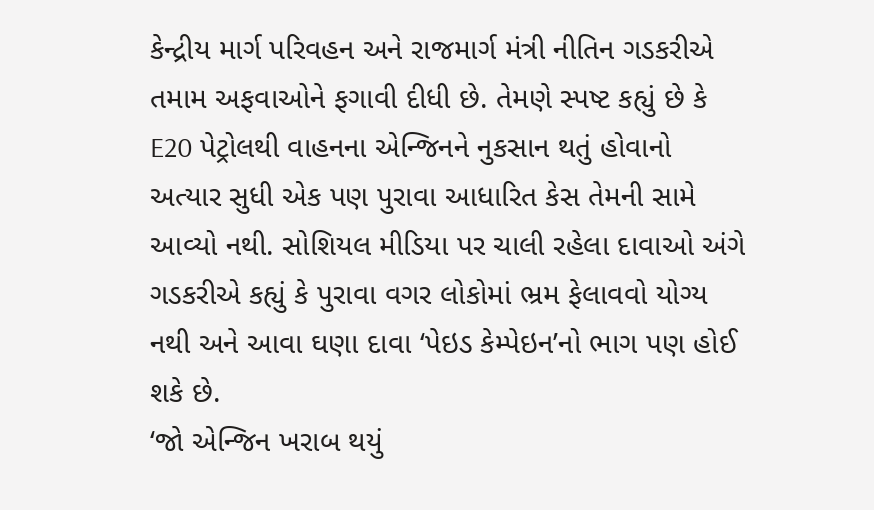કેન્દ્રીય માર્ગ પરિવહન અને રાજમાર્ગ મંત્રી નીતિન ગડકરીએ તમામ અફવાઓને ફગાવી દીધી છે. તેમણે સ્પષ્ટ કહ્યું છે કે E20 પેટ્રોલથી વાહનના એન્જિનને નુકસાન થતું હોવાનો અત્યાર સુધી એક પણ પુરાવા આધારિત કેસ તેમની સામે આવ્યો નથી. સોશિયલ મીડિયા પર ચાલી રહેલા દાવાઓ અંગે ગડકરીએ કહ્યું કે પુરાવા વગર લોકોમાં ભ્રમ ફેલાવવો યોગ્ય નથી અને આવા ઘણા દાવા ‘પેઇડ કેમ્પેઇન’નો ભાગ પણ હોઈ શકે છે.
‘જો એન્જિન ખરાબ થયું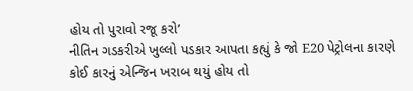હોય તો પુરાવો રજૂ કરો’
નીતિન ગડકરીએ ખુલ્લો પડકાર આપતા કહ્યું કે જો E20 પેટ્રોલના કારણે કોઈ કારનું એન્જિન ખરાબ થયું હોય તો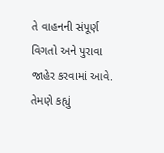તે વાહનની સંપૂર્ણ વિગતો અને પુરાવા જાહેર કરવામાં આવે. તેમણે કહ્યું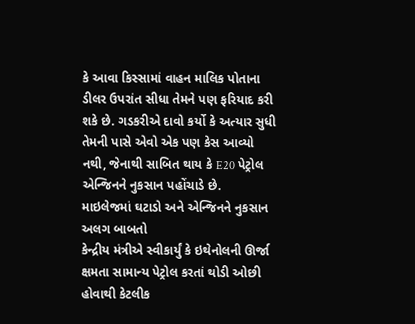કે આવા કિસ્સામાં વાહન માલિક પોતાના ડીલર ઉપરાંત સીધા તેમને પણ ફરિયાદ કરી શકે છે. ગડકરીએ દાવો કર્યો કે અત્યાર સુધી તેમની પાસે એવો એક પણ કેસ આવ્યો નથી, જેનાથી સાબિત થાય કે E20 પેટ્રોલ એન્જિનને નુકસાન પહોંચાડે છે.
માઇલેજમાં ઘટાડો અને એન્જિનને નુકસાન અલગ બાબતો
કેન્દ્રીય મંત્રીએ સ્વીકાર્યું કે ઇથેનોલની ઊર્જા ક્ષમતા સામાન્ય પેટ્રોલ કરતાં થોડી ઓછી હોવાથી કેટલીક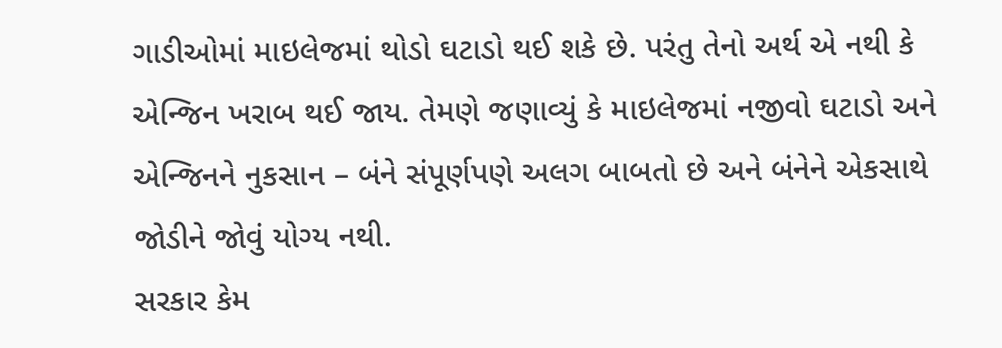ગાડીઓમાં માઇલેજમાં થોડો ઘટાડો થઈ શકે છે. પરંતુ તેનો અર્થ એ નથી કે એન્જિન ખરાબ થઈ જાય. તેમણે જણાવ્યું કે માઇલેજમાં નજીવો ઘટાડો અને એન્જિનને નુકસાન – બંને સંપૂર્ણપણે અલગ બાબતો છે અને બંનેને એકસાથે જોડીને જોવું યોગ્ય નથી.
સરકાર કેમ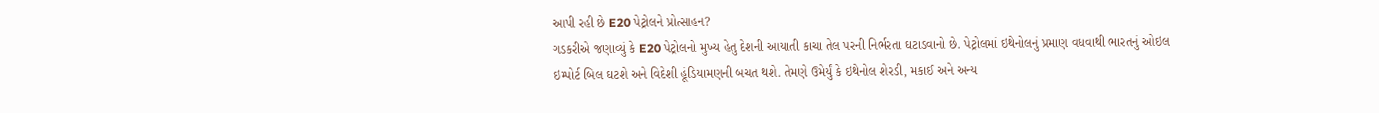આપી રહી છે E20 પેટ્રોલને પ્રોત્સાહન?
ગડકરીએ જણાવ્યું કે E20 પેટ્રોલનો મુખ્ય હેતુ દેશની આયાતી કાચા તેલ પરની નિર્ભરતા ઘટાડવાનો છે. પેટ્રોલમાં ઇથેનોલનું પ્રમાણ વધવાથી ભારતનું ઓઇલ ઇમ્પોર્ટ બિલ ઘટશે અને વિદેશી હૂંડિયામણની બચત થશે. તેમણે ઉમેર્યું કે ઇથેનોલ શેરડી, મકાઈ અને અન્ય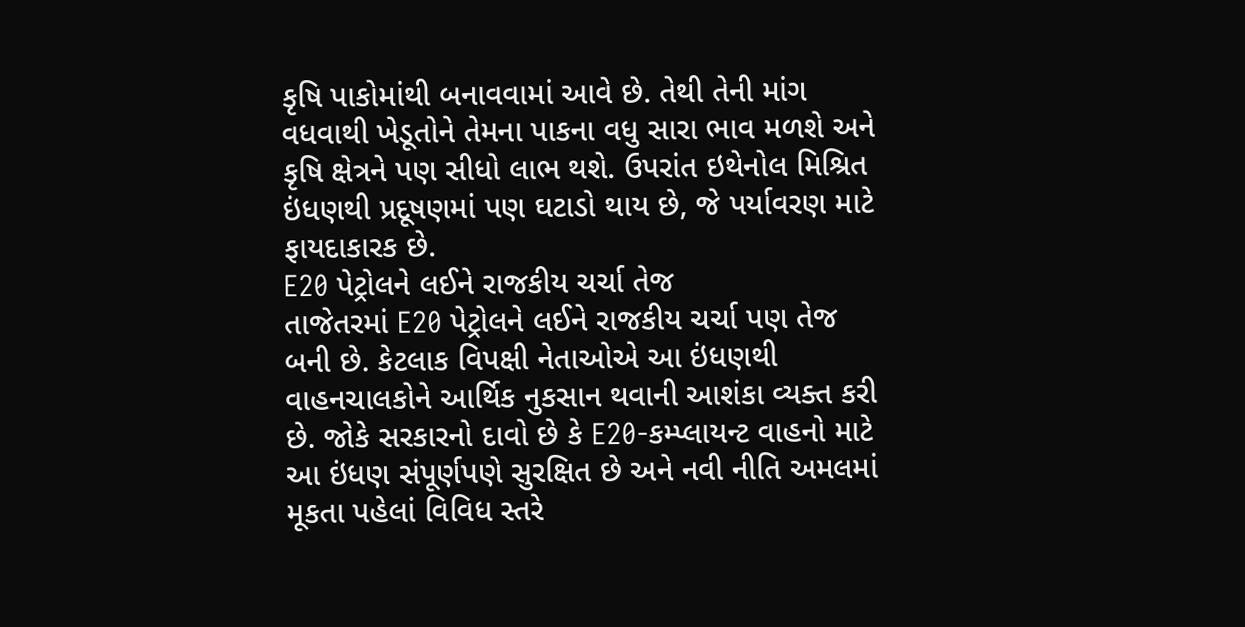કૃષિ પાકોમાંથી બનાવવામાં આવે છે. તેથી તેની માંગ વધવાથી ખેડૂતોને તેમના પાકના વધુ સારા ભાવ મળશે અને કૃષિ ક્ષેત્રને પણ સીધો લાભ થશે. ઉપરાંત ઇથેનોલ મિશ્રિત ઇંધણથી પ્રદૂષણમાં પણ ઘટાડો થાય છે, જે પર્યાવરણ માટે ફાયદાકારક છે.
E20 પેટ્રોલને લઈને રાજકીય ચર્ચા તેજ
તાજેતરમાં E20 પેટ્રોલને લઈને રાજકીય ચર્ચા પણ તેજ બની છે. કેટલાક વિપક્ષી નેતાઓએ આ ઇંધણથી વાહનચાલકોને આર્થિક નુકસાન થવાની આશંકા વ્યક્ત કરી છે. જોકે સરકારનો દાવો છે કે E20-કમ્પ્લાયન્ટ વાહનો માટે આ ઇંધણ સંપૂર્ણપણે સુરક્ષિત છે અને નવી નીતિ અમલમાં મૂકતા પહેલાં વિવિધ સ્તરે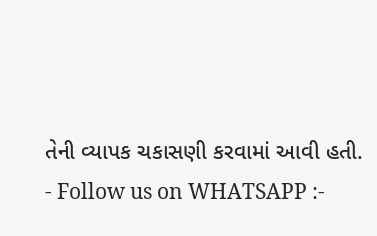તેની વ્યાપક ચકાસણી કરવામાં આવી હતી.
- Follow us on WHATSAPP :-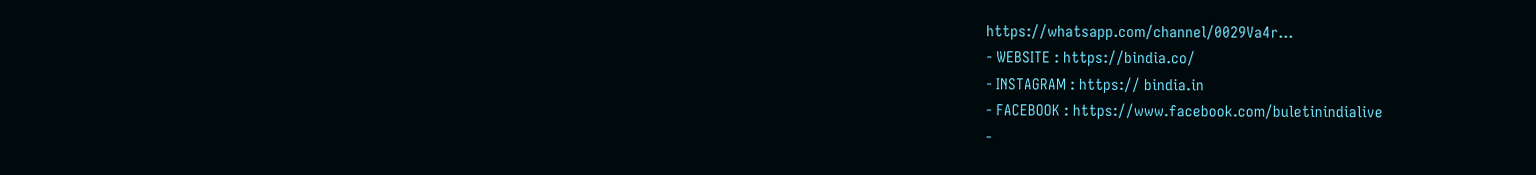https://whatsapp.com/channel/0029Va4r…
- WEBSITE : https://bindia.co/
- INSTAGRAM : https:// bindia.in
- FACEBOOK : https://www.facebook.com/buletinindialive
-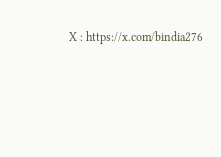X : https://x.com/bindia276